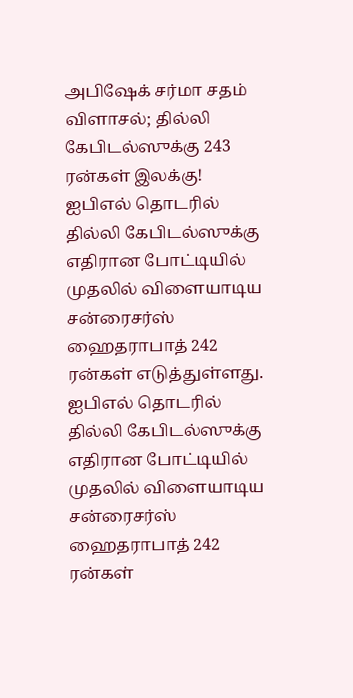அபிஷேக் சர்மா சதம் விளாசல்; தில்லி கேபிடல்ஸுக்கு 243 ரன்கள் இலக்கு!
ஐபிஎல் தொடரில் தில்லி கேபிடல்ஸுக்கு எதிரான போட்டியில் முதலில் விளையாடிய சன்ரைசர்ஸ் ஹைதராபாத் 242 ரன்கள் எடுத்துள்ளது.
ஐபிஎல் தொடரில் தில்லி கேபிடல்ஸுக்கு எதிரான போட்டியில் முதலில் விளையாடிய சன்ரைசர்ஸ் ஹைதராபாத் 242 ரன்கள்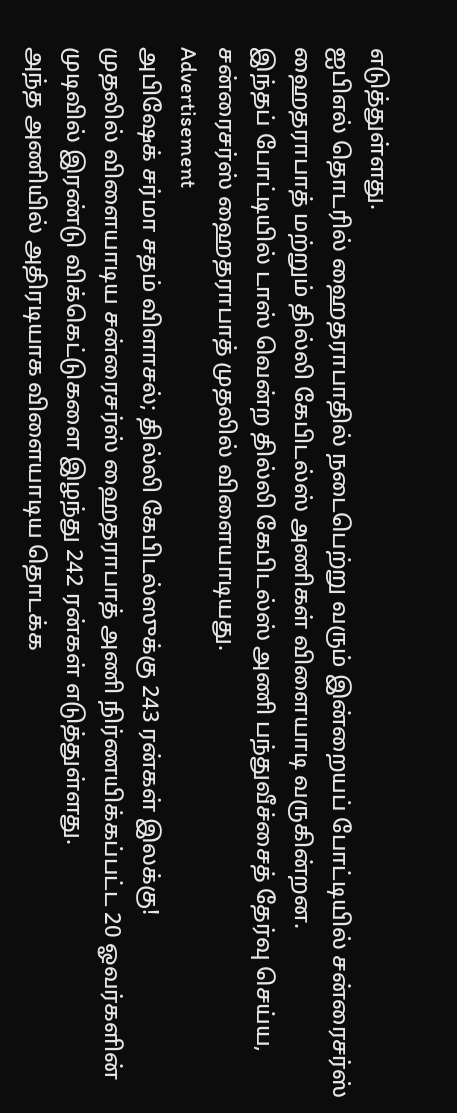எடுத்துள்ளது.
ஐபிஎல் தொடரில் ஹைதராபாதில் நடைபெற்று வரும் இன்றையப் போட்டியில் சன்ரைசர்ஸ் ஹைதராபாத் மற்றும் தில்லி கேபிடல்ஸ் அணிகள் விளையாடி வருகின்றன.
இந்தப் போட்டியில் டாஸ் வென்ற தில்லி கேபிடல்ஸ் அணி பந்துவீச்சைத் தேர்வு செய்ய, சன்ரைசர்ஸ் ஹைதராபாத் முதலில் விளையாடியது.
Advertisement
அபிஷேக் சர்மா சதம் விளாசல்; தில்லி கேபிடல்ஸுக்கு 243 ரன்கள் இலக்கு!
முதலில் விளையாடிய சன்ரைசர்ஸ் ஹைதராபாத் அணி நிர்ணயிக்கப்பட்ட 20 ஓவர்களின் முடிவில் இரண்டு விக்கெட்டுகளை இழந்து 242 ரன்கள் எடுத்துள்ளது.
அந்த அணியில் அதிரடியாக விளையாடிய தொடக்க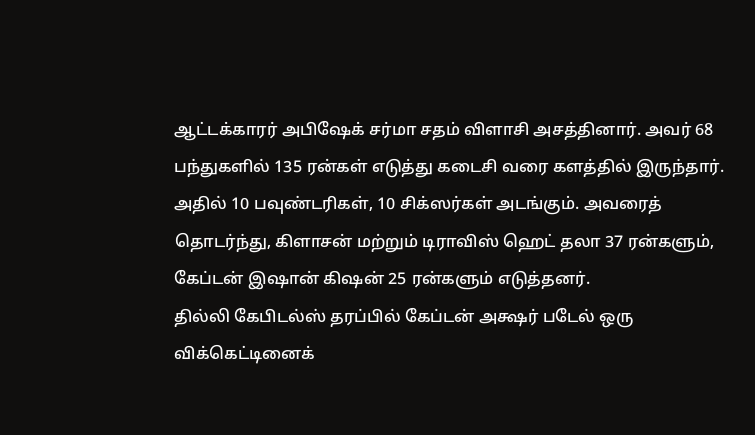ஆட்டக்காரர் அபிஷேக் சர்மா சதம் விளாசி அசத்தினார். அவர் 68 பந்துகளில் 135 ரன்கள் எடுத்து கடைசி வரை களத்தில் இருந்தார். அதில் 10 பவுண்டரிகள், 10 சிக்ஸர்கள் அடங்கும். அவரைத் தொடர்ந்து, கிளாசன் மற்றும் டிராவிஸ் ஹெட் தலா 37 ரன்களும், கேப்டன் இஷான் கிஷன் 25 ரன்களும் எடுத்தனர்.
தில்லி கேபிடல்ஸ் தரப்பில் கேப்டன் அக்ஷர் படேல் ஒரு விக்கெட்டினைக்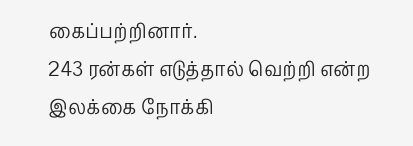கைப்பற்றினார்.
243 ரன்கள் எடுத்தால் வெற்றி என்ற இலக்கை நோக்கி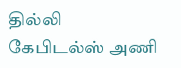தில்லி கேபிடல்ஸ் அணி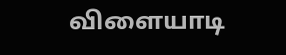விளையாடி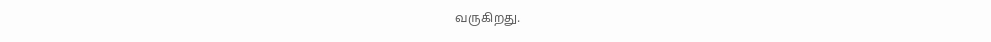வருகிறது.